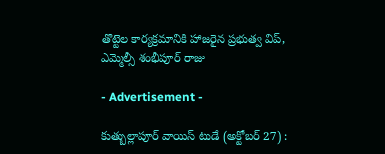తొట్టెల కార్యక్రమానికి హాజరైన ప్రభుత్వ విప్, ఎమ్మెల్సీ శంభీపూర్ రాజు

- Advertisement -

కుత్బుల్లాపూర్ వాయిస్ టుడే (అక్టోబర్ 27) :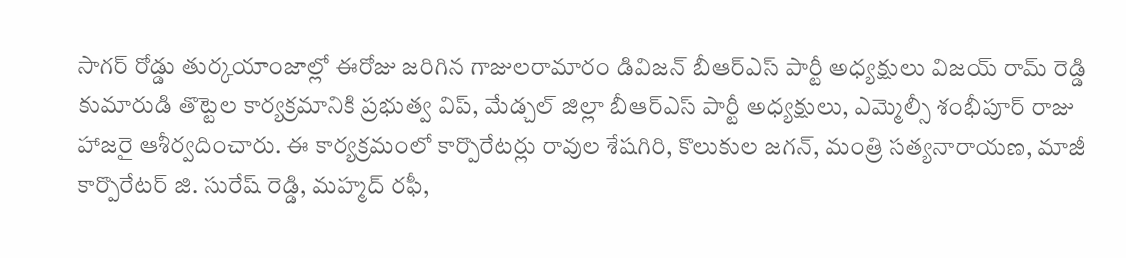సాగర్ రోడ్డు తుర్కయాంజాల్లో ఈరోజు జరిగిన గాజులరామారం డివిజన్ బీఆర్ఎస్ పార్టీ అధ్యక్షులు విజయ్ రామ్ రెడ్డి కుమారుడి తొట్టెల కార్యక్రమానికి ప్రభుత్వ విప్, మేడ్చల్ జిల్లా బీఆర్ఎస్ పార్టీ అధ్యక్షులు, ఎమ్మెల్సీ శంభీపూర్ రాజు హాజరై ఆశీర్వదించారు. ఈ కార్యక్రమంలో కార్పొరేటర్లు రావుల శేషగిరి, కొలుకుల జగన్, మంత్రి సత్యనారాయణ, మాజీ కార్పొరేటర్ జి. సురేష్ రెడ్డి, మహ్మద్ రఫీ,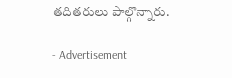తదితరులు పాల్గొన్నారు.

- Advertisement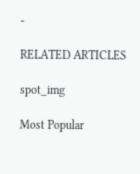-

RELATED ARTICLES

spot_img

Most Popular